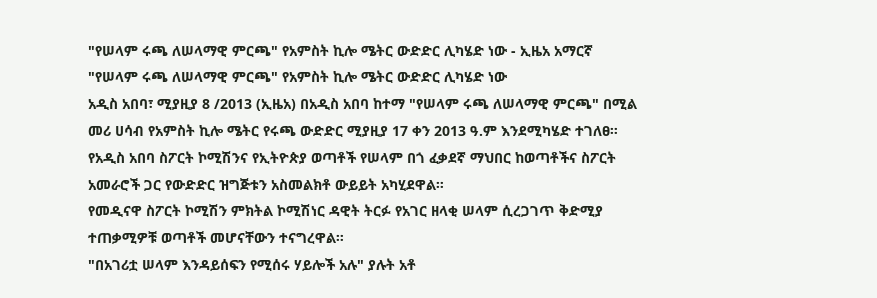"የሠላም ሩጫ ለሠላማዊ ምርጫ" የአምስት ኪሎ ሜትር ውድድር ሊካሄድ ነው - ኢዜአ አማርኛ
"የሠላም ሩጫ ለሠላማዊ ምርጫ" የአምስት ኪሎ ሜትር ውድድር ሊካሄድ ነው
አዲስ አበባ፣ ሚያዚያ 8 /2013 (ኢዜአ) በአዲስ አበባ ከተማ "የሠላም ሩጫ ለሠላማዊ ምርጫ" በሚል መሪ ሀሳብ የአምስት ኪሎ ሜትር የሩጫ ውድድር ሚያዚያ 17 ቀን 2013 ዓ.ም እንደሚካሄድ ተገለፀ።
የአዲስ አበባ ስፖርት ኮሚሽንና የኢትዮጵያ ወጣቶች የሠላም በጎ ፈቃደኛ ማህበር ከወጣቶችና ስፖርት አመራሮች ጋር የውድድር ዝግጅቱን አስመልክቶ ውይይት አካሂደዋል።
የመዲናዋ ስፖርት ኮሚሽን ምክትል ኮሚሽነር ዳዊት ትርፉ የአገር ዘላቂ ሠላም ሲረጋገጥ ቅድሚያ ተጠቃሚዎቹ ወጣቶች መሆናቸውን ተናግረዋል።
"በአገሪቷ ሠላም እንዳይሰፍን የሚሰሩ ሃይሎች አሉ" ያሉት አቶ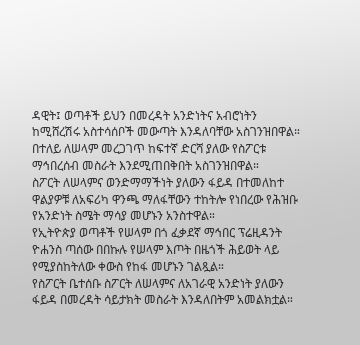ዳዊት፤ ወጣቶች ይህን በመረዳት አንድነትና አብሮነትን ከሚሸረሽሩ አስተሳሰቦች መውጣት እንዳለባቸው አስገንዝበዋል።
በተለይ ለሠላም መረጋገጥ ከፍተኛ ድርሻ ያለው የስፖርቱ ማኅበረሰብ መስራት እንደሚጠበቅበት አስገንዝበዋል።
ስፖርት ለሠላምና ወንድማማችነት ያለውን ፋይዳ በተመለከተ ዋልያዎቹ ለአፍሪካ ዋንጫ ማለፋቸውን ተከትሎ የነበረው የሕዝቡ የአንድነት ስሜት ማሳያ መሆኑን አንስተዋል።
የኢትዮጵያ ወጣቶች የሠላም በጎ ፈቃደኛ ማኅበር ፕሬዚዳንት ዮሐንስ ጣሰው በበኩሉ የሠላም እጦት በዜጎች ሕይወት ላይ የሚያስከትለው ቀውስ የከፋ መሆኑን ገልጿል።
የስፖርት ቤተሰቡ ስፖርት ለሠላምና ለአገራዊ አንድነት ያለውን ፋይዳ በመረዳት ሳይታክት መስራት እንዳለበትም አመልክቷል።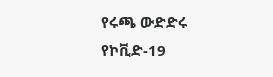የሩጫ ውድድሩ የኮቪድ-19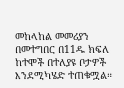መከላከል መመሪያን በመተግበር በ11ዱ ክፍለ ከተሞች በተለያዩ ቦታዎች እንደሚካሄድ ተጠቁሟል።